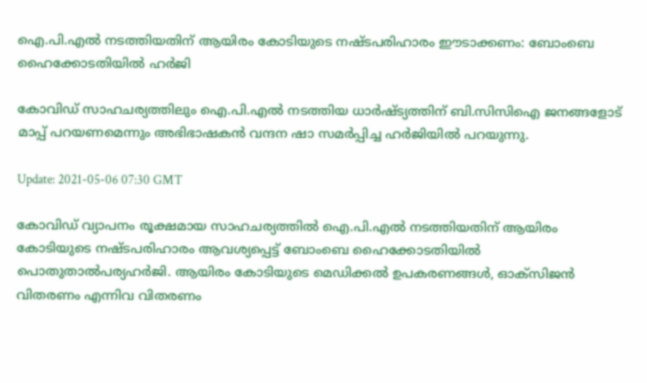ഐ.പി.എൽ നടത്തിയതിന് ആയിരം കോടിയുടെ നഷ്ടപരിഹാരം ഈടാക്കണം: ബോംബെ ഹൈക്കോടതിയിൽ ഹർജി

കോവിഡ് സാഹചര്യത്തിലും ഐ.പി.എല്‍ നടത്തിയ ധാര്‍ഷ്ട്യത്തിന് ബി.സിസിഐ ജനങ്ങളോട് മാപ്പ് പറയണമെന്നും അഭിഭാഷകന്‍ വന്ദന ഷാ സമര്‍പ്പിച്ച ഹര്‍ജിയില്‍ പറയുന്നു.

Update: 2021-05-06 07:30 GMT

കോവിഡ് വ്യാപനം രൂക്ഷമായ സാഹചര്യത്തില്‍ ഐ.പി.എല്‍ നടത്തിയതിന് ആയിരം കോടിയുടെ നഷ്ടപരിഹാരം ആവശ്യപ്പെട്ട് ബോംബെ ഹൈക്കോടതിയില്‍ പൊതുതാല്‍പര്യഹര്‍ജി. ആയിരം കോടിയുടെ മെഡിക്കല്‍ ഉപകരണങ്ങള്‍, ഓക്‌സിജന്‍ വിതരണം എന്നിവ വിതരണം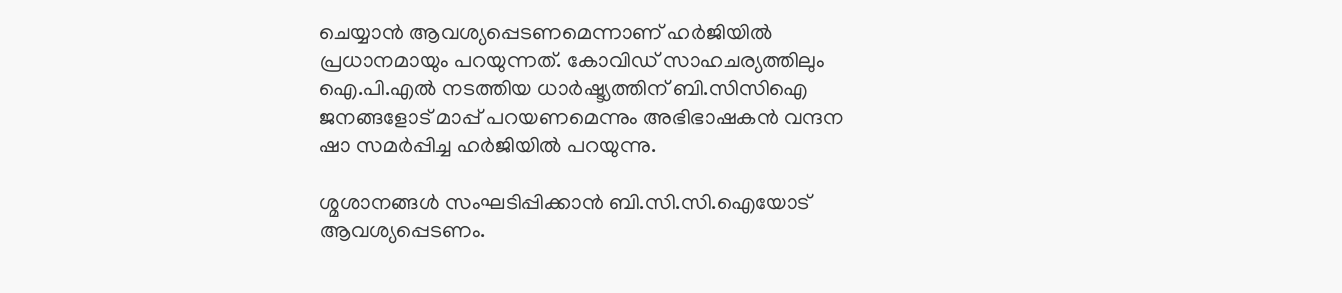ചെയ്യാന്‍ ആവശ്യപ്പെടണമെന്നാണ് ഹര്‍ജിയില്‍ പ്രധാനമായും പറയുന്നത്. കോവിഡ് സാഹചര്യത്തിലും ഐ.പി.എല്‍ നടത്തിയ ധാര്‍ഷ്ട്യത്തിന് ബി.സിസിഐ ജനങ്ങളോട് മാപ്പ് പറയണമെന്നും അഭിഭാഷകന്‍ വന്ദന ഷാ സമര്‍പ്പിച്ച ഹര്‍ജിയില്‍ പറയുന്നു.

ശ്മശാനങ്ങള്‍ സംഘടിപ്പിക്കാന്‍ ബി.സി.സി.ഐയോട് ആവശ്യപ്പെടണം.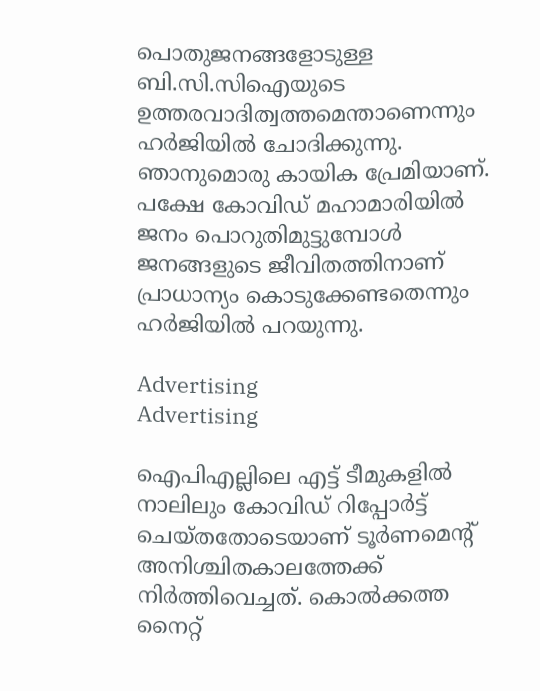പൊതുജനങ്ങളോടുള്ള ബി.സി.സിഐയുടെ ഉത്തരവാദിത്വത്തമെന്താണെന്നും ഹര്‍ജിയില്‍ ചോദിക്കുന്നു. ഞാനുമൊരു കായിക പ്രേമിയാണ്. പക്ഷേ കോവിഡ് മഹാമാരിയില്‍ ജനം പൊറുതിമുട്ടുമ്പോള്‍ ജനങ്ങളുടെ ജീവിതത്തിനാണ് പ്രാധാന്യം കൊടുക്കേണ്ടതെന്നും ഹര്‍ജിയില്‍ പറയുന്നു.

Advertising
Advertising

ഐപിഎല്ലിലെ എട്ട് ടീമുകളില്‍ നാലിലും കോവിഡ് റിപ്പോര്‍ട്ട് ചെയ്തതോടെയാണ് ടൂര്‍ണമെന്റ് അനിശ്ചിതകാലത്തേക്ക് നിര്‍ത്തിവെച്ചത്. കൊല്‍ക്കത്ത നൈറ്റ്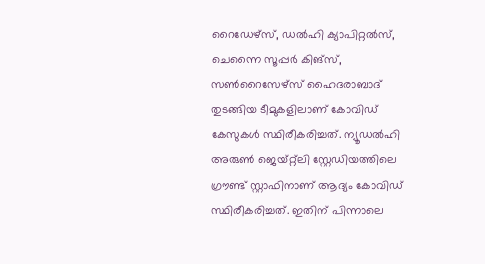റൈഡേഴ്‌സ്, ഡല്‍ഹി ക്യാപിറ്റല്‍സ്, ചെന്നൈ സൂപ്പര്‍ കിങ്‌സ്, സണ്‍റൈസേഴ്‌സ് ഹൈദരാബാദ് തുടങ്ങിയ ടീമുകളിലാണ് കോവിഡ് കേസുകള്‍ സ്ഥിരീകരിച്ചത്. ന്യൂഡല്‍ഹി അരുണ്‍ ജെയ്റ്റ്‌ലി സ്റ്റേഡിയത്തിലെ ഗ്രൗണ്ട് സ്റ്റാഫിനാണ് ആദ്യം കോവിഡ് സ്ഥിരീകരിച്ചത്. ഇതിന് പിന്നാലെ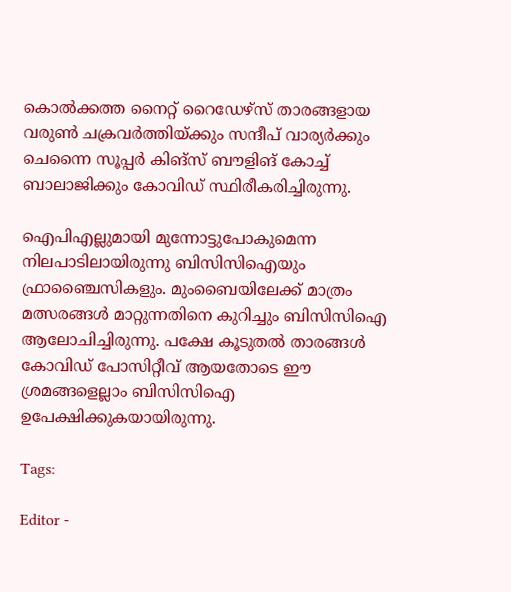കൊല്‍ക്കത്ത നൈറ്റ് റൈഡേഴ്‌സ് താരങ്ങളായ വരുണ്‍ ചക്രവര്‍ത്തിയ്ക്കും സന്ദീപ് വാര്യര്‍ക്കും ചെന്നൈ സൂപ്പര്‍ കിങ്‌സ് ബൗളിങ് കോച്ച് ബാലാജിക്കും കോവിഡ് സ്ഥിരീകരിച്ചിരുന്നു.

ഐപിഎല്ലുമായി മുന്നോട്ടുപോകുമെന്ന നിലപാടിലായിരുന്നു ബിസിസിഐയും ഫ്രാഞ്ചൈസികളും. മുംബൈയിലേക്ക് മാത്രം മത്സരങ്ങള്‍ മാറ്റുന്നതിനെ കുറിച്ചും ബിസിസിഐ ആലോചിച്ചിരുന്നു. പക്ഷേ കൂടുതല്‍ താരങ്ങള്‍ കോവിഡ് പോസിറ്റീവ് ആയതോടെ ഈ ശ്രമങ്ങളെല്ലാം ബിസിസിഐ ഉപേക്ഷിക്കുകയായിരുന്നു.

Tags:

Editor -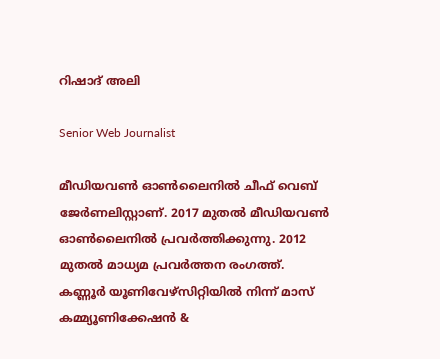റിഷാദ് അലി

Senior Web Journalist

മീഡിയവൺ ഓൺലൈനിൽ ചീഫ് വെബ് ജേർണലിസ്റ്റാണ്. 2017 മുതൽ മീഡിയവൺ ഓൺലൈനിൽ പ്രവർത്തിക്കുന്നു. 2012 മുതൽ മാധ്യമ പ്രവർത്തന രംഗത്ത്. കണ്ണൂര്‍ യൂണിവേഴ്‌സിറ്റിയിൽ നിന്ന് മാസ് കമ്മ്യൂണിക്കേഷന്‍ &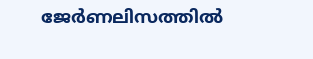ജേര്‍ണലിസത്തില്‍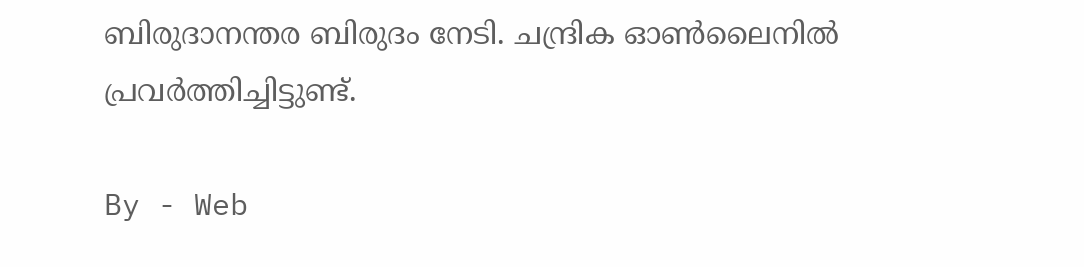ബിരുദാനന്തര ബിരുദം നേടി. ചന്ദ്രിക ഓണ്‍ലൈനില്‍ പ്രവര്‍ത്തിച്ചിട്ടുണ്ട്.

By - Web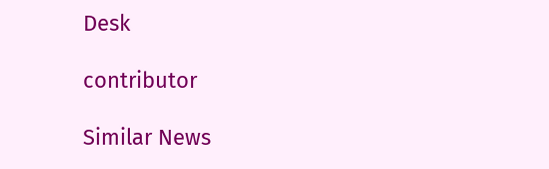Desk

contributor

Similar News